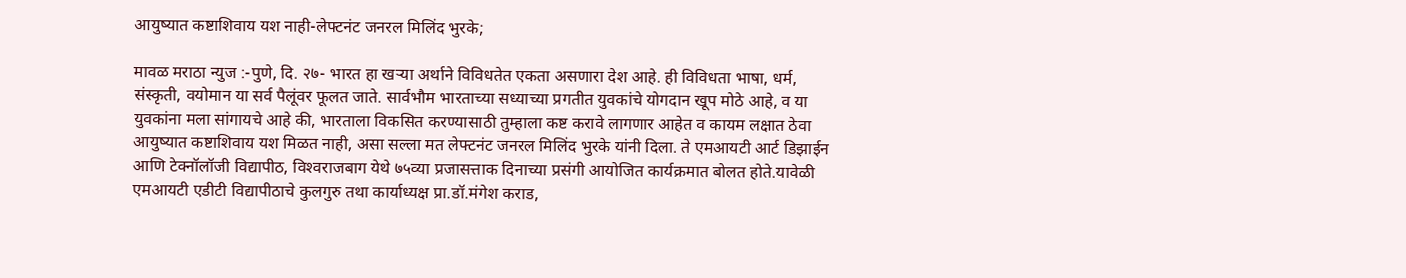आयुष्यात कष्टाशिवाय यश नाही-लेफ्टनंट जनरल मिलिंद भुरके;

मावळ मराठा न्युज :-पुणे, दि. २७- भारत हा खऱ्या अर्थाने विविधतेत एकता असणारा देश आहे. ही विविधता भाषा, धर्म, संस्कृती, वयोमान या सर्व पैलूंवर फूलत जाते. सार्वभौम भारताच्या सध्याच्या प्रगतीत युवकांचे योगदान खूप मोठे आहे, व या युवकांना मला सांगायचे आहे की, भारताला विकसित करण्यासाठी तुम्हाला कष्ट करावे लागणार आहेत व कायम लक्षात ठेवा आयुष्यात कष्टाशिवाय यश मिळत नाही, असा सल्ला मत लेफ्टनंट जनरल मिलिंद भुरके यांनी दिला. ते एमआयटी आर्ट डिझाईन आणि टेक्‍नॉलॉजी विद्यापीठ, विश्‍वराजबाग येथे ७५व्या प्रजासत्ताक दिनाच्या प्रसंगी आयोजित कार्यक्रमात बोलत होते.यावेळी एमआयटी एडीटी विद्यापीठाचे कुलगुरु तथा कार्याध्यक्ष प्रा.डॉ.मंगेश कराड,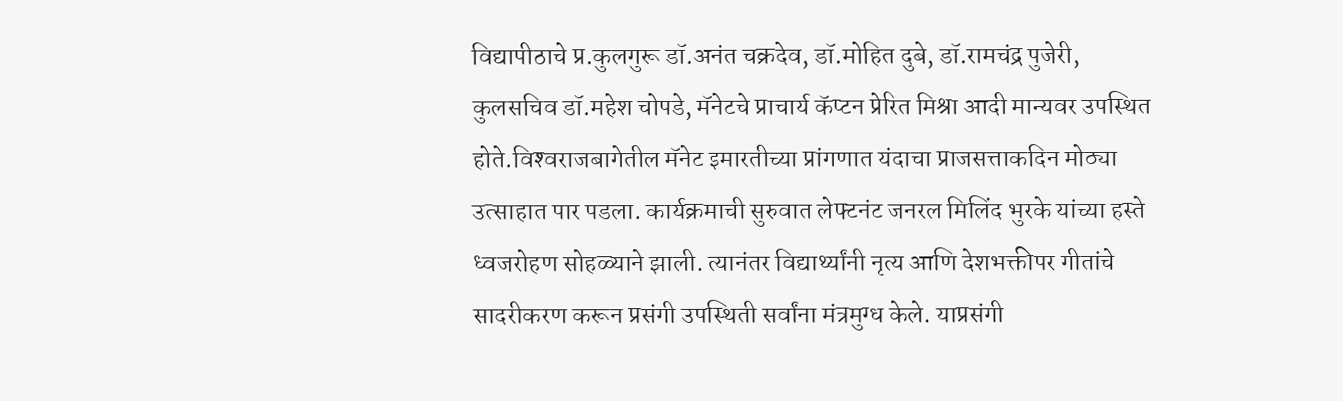विद्यापीठाचे प्र.कुलगुरू डॉ.अनंत चक्रदेव, डॉ.मोहित दुबे, डॉ.रामचंद्र पुजेरी, कुलसचिव डॉ.महेश चोपडे, मॅनेटचे प्राचार्य कॅप्टन प्रेरित मिश्रा आदी मान्यवर उपस्थित होते.विश्‍वराजबागेतील मॅनेट इमारतीच्या प्रांगणात यंदाचा प्राजसत्ताकदिन मोठ्या उत्साहात पार पडला. कार्यक्रमाची सुरुवात लेफ्टनंट जनरल मिलिंद भुरके यांच्या हस्ते ध्वजरोहण सोहळ्याने झाली. त्यानंतर विद्यार्थ्यांनी नृत्य आणि देशभक्तीपर गीतांचे सादरीकरण करून प्रसंगी उपस्थिती सर्वांना मंत्रमुग्ध केले. याप्रसंगी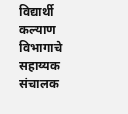विद्यार्थी कल्याण विभागाचे सहाय्यक संचालक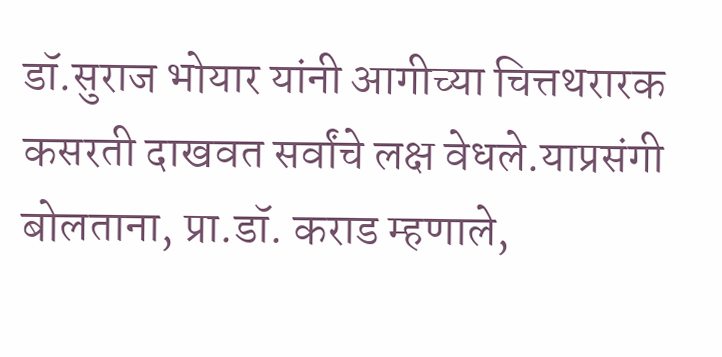डॉ.सुराज भोयार यांनी आगीच्या चित्तथरारक कसरती दाखवत सर्वांचे लक्ष वेधले.याप्रसंगी बोलताना, प्रा.डॉ. कराड म्हणाले,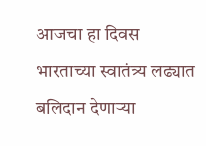आजचा हा दिवस भारताच्या स्वातंत्र्य लढ्यात बलिदान देणाऱ्या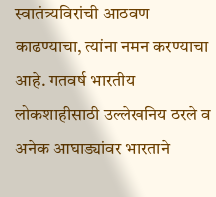स्वातंत्र्यविरांची आठवण काढण्याचा, त्यांना नमन करण्याचा आहे. गतवर्ष भारतीय लोकशाहीसाठी उल्लेखनिय ठरले व अनेक आघाड्यांवर भारताने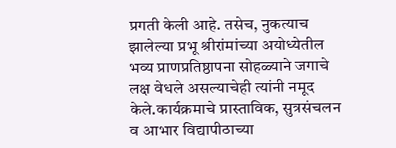प्रगती केली आहे. तसेच, नुकत्याच झालेल्या प्रभू श्रीरांमांच्या अयोध्येतील भव्य प्राणप्रतिष्ठापना सोहळ्याने जगाचे लक्ष वेधले असल्याचेही त्यांनी नमूद केले.कार्यक्रमाचे प्रास्ताविक, सुत्रसंचलन व आभार विद्यापीठाच्या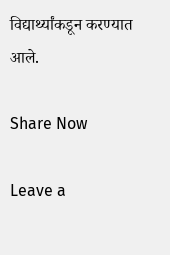विद्यार्थ्यांकडून करण्यात आले.

Share Now

Leave a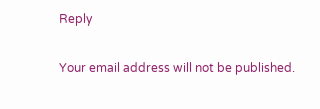Reply

Your email address will not be published.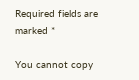Required fields are marked *

You cannot copy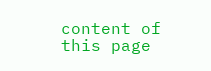content of this page